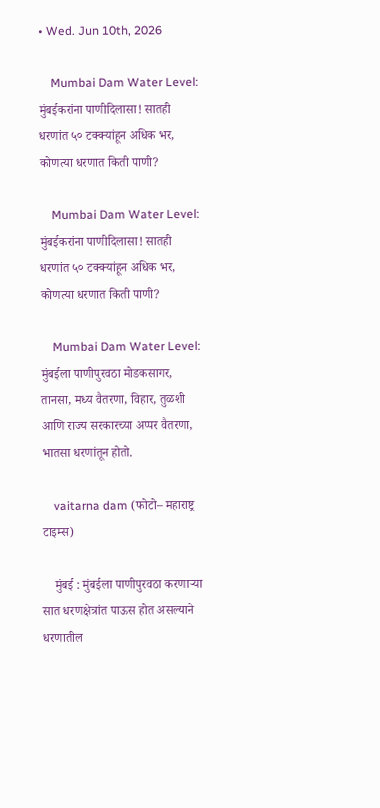• Wed. Jun 10th, 2026

    Mumbai Dam Water Level: मुंबईकरांना पाणीदिलासा! सातही धरणांत ५० टक्क्यांहून अधिक भर, कोणत्या धरणात किती पाणी?

    Mumbai Dam Water Level: मुंबईकरांना पाणीदिलासा! सातही धरणांत ५० टक्क्यांहून अधिक भर, कोणत्या धरणात किती पाणी?

    Mumbai Dam Water Level: मुंबईला पाणीपुरवठा मोडकसागर, तानसा, मध्य वैतरणा, विहार, तुळशी आणि राज्य सरकारच्या अप्पर वैतरणा, भातसा धरणांतून होतो.

    vaitarna dam (फोटो– महाराष्ट्र टाइम्स)

    मुंबई : मुंबईला पाणीपुरवठा करणाऱ्या सात धरणक्षेत्रांत पाऊस होत असल्याने धरणातील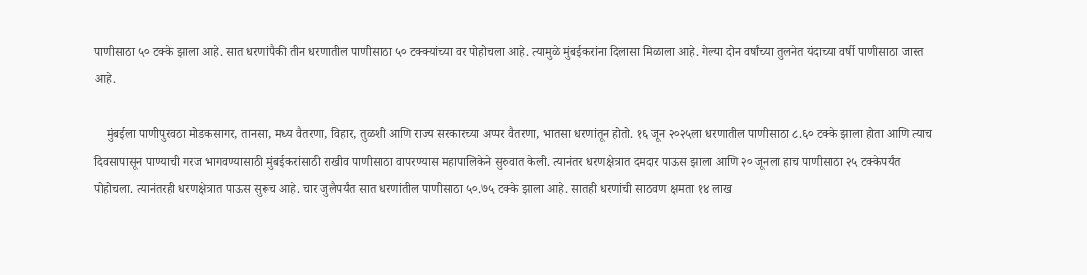पाणीसाठा ५० टक्के झाला आहे. सात धरणांपैकी तीन धरणातील पाणीसाठा ५० टक्क्यांच्या वर पोहोचला आहे. त्यामुळे मुंबईकरांना दिलासा मिळाला आहे. गेल्या दोन वर्षांच्या तुलनेत यंदाच्या वर्षी पाणीसाठा जास्त आहे.

    मुंबईला पाणीपुरवठा मोडकसागर, तानसा, मध्य वैतरणा, विहार, तुळशी आणि राज्य सरकारच्या अप्पर वैतरणा, भातसा धरणांतून होतो. १६ जून २०२५ला धरणातील पाणीसाठा ८.६० टक्के झाला होता आणि त्याच दिवसापासून पाण्याची गरज भागवण्यासाठी मुंबईकरांसाठी राखीव पाणीसाठा वापरण्यास महापालिकेने सुरुवात केली. त्यानंतर धरणक्षेत्रात दमदार पाऊस झाला आणि २० जूनला हाच पाणीसाठा २५ टक्केपर्यंत पोहोचला. त्यानंतरही धरणक्षेत्रात पाऊस सुरूच आहे. चार जुलैपर्यंत सात धरणांतील पाणीसाठा ५०.७५ टक्के झाला आहे. सातही धरणांची साठवण क्षमता १४ लाख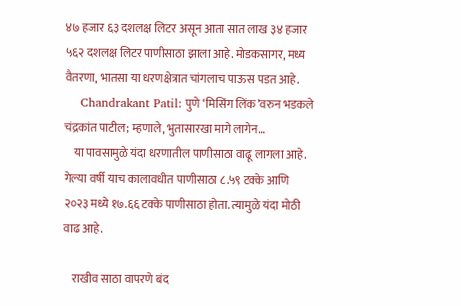४७ हजार ६३ दशलक्ष लिटर असून आता सात लाख ३४ हजार ५६२ दशलक्ष लिटर पाणीसाठा झाला आहे. मोडकसागर, मध्य वैतरणा, भातसा या धरणक्षेत्रात चांगलाच पाऊस पडत आहे.
    Chandrakant Patil: पुणे ‘मिसिंग लिंक’वरुन भडकले चंद्रकांत पाटील; म्हणाले, भुतासारखा मागे लागेन…
    या पावसामुळे यंदा धरणातील पाणीसाठा वाढू लागला आहे. गेल्या वर्षी याच कालावधीत पाणीसाठा ८.५९ टक्के आणि २०२३ मध्ये १७.६६ टक्के पाणीसाठा होता. त्यामुळे यंदा मोठी वाढ आहे.

    राखीव साठा वापरणे बंद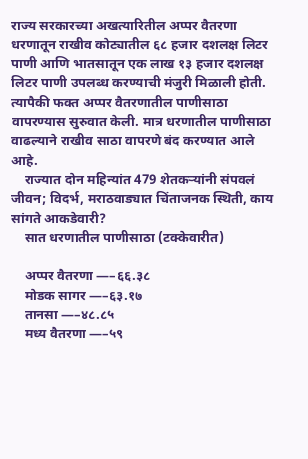राज्य सरकारच्या अखत्यारितील अप्पर वैतरणा धरणातून राखीव कोट्यातील ६८ हजार दशलक्ष लिटर पाणी आणि भातसातून एक लाख १३ हजार दशलक्ष लिटर पाणी उपलब्ध करण्याची मंजुरी मिळाली होती. त्यापैकी फक्त अप्पर वैतरणातील पाणीसाठा वापरण्यास सुरुवात केली. मात्र धरणातील पाणीसाठा वाढल्याने राखीव साठा वापरणे बंद करण्यात आले आहे.
    राज्यात दोन महिन्यांत 479 शेतकऱ्यांनी संपवलं जीवन; विदर्भ, मराठवाड्यात चिंताजनक स्थिती, काय सांगते आकडेवारी?
    सात धरणातील पाणीसाठा (टक्केवारीत)

    अप्पर वैतरणा —–६६.३८
    मोडक सागर —–६३.१७
    तानसा —–४८.८५
    मध्य वैतरणा —–५९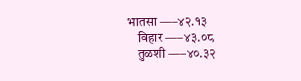भातसा —–४२.१३
    विहार —–४३.०८
    तुळशी —–४०.३२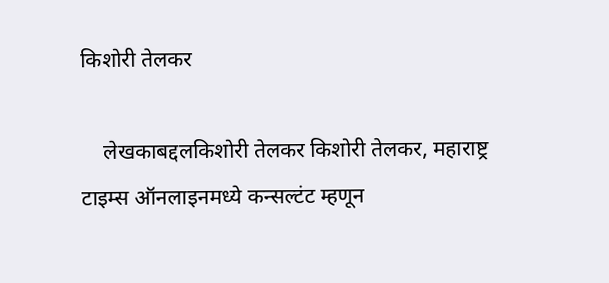किशोरी तेलकर

    लेखकाबद्दलकिशोरी तेलकर किशोरी तेलकर, महाराष्ट्र टाइम्स ऑनलाइनमध्ये कन्सल्टंट म्हणून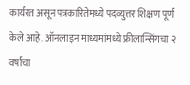कार्यरत असून पत्रकारितेमध्ये पदव्युत्तर शिक्षण पूर्ण केले आहे. ऑनलाइन माध्यमांमध्ये फ्रीलान्सिंगचा २ वर्षांचा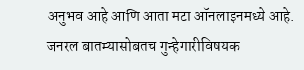अनुभव आहे आणि आता मटा ऑनलाइनमध्ये आहे. जनरल बातम्यासोबतच गुन्हेगारीविषयक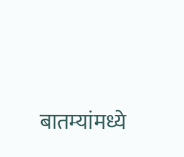बातम्यांमध्ये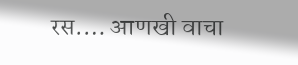रस.… आणखी वाचा